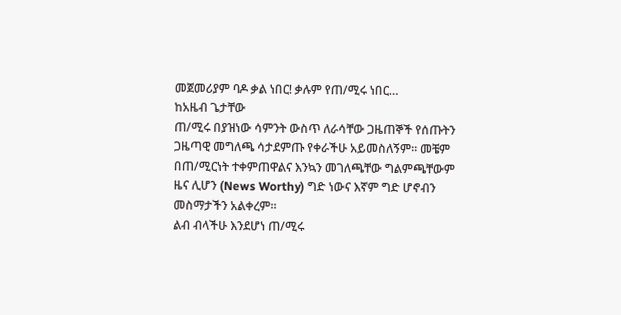መጀመሪያም ባዶ ቃል ነበር! ቃሉም የጠ/ሚሩ ነበር…
ከአዜብ ጌታቸው
ጠ/ሚሩ በያዝነው ሳምንት ውስጥ ለራሳቸው ጋዜጠኞች የሰጡትን ጋዜጣዊ መግለጫ ሳታደምጡ የቀራችሁ አይመስለኝም። መቼም በጠ/ሚርነት ተቀምጠዋልና እንኳን መገለጫቸው ግልምጫቸውም ዜና ሊሆን (News Worthy) ግድ ነውና እኛም ግድ ሆኖብን መስማታችን አልቀረም።
ልብ ብላችሁ እንደሆነ ጠ/ሚሩ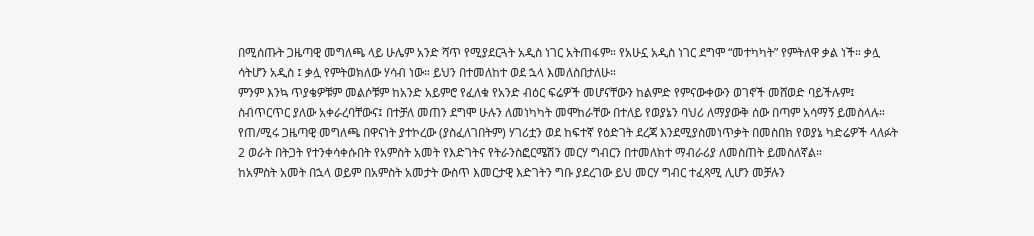በሚሰጡት ጋዜጣዊ መግለጫ ላይ ሁሌም አንድ ሻጥ የሚያደርጓት አዲስ ነገር አትጠፋም። የአሁኗ አዲስ ነገር ደግሞ “መተካካት” የምትለዋ ቃል ነች። ቃሏ ሳትሆን አዲስ ፤ ቃሏ የምትወክለው ሃሳብ ነው። ይህን በተመለከተ ወደ ኋላ እመለስበታለሁ።
ምንም እንኳ ጥያቄዎቹም መልሶቹም ከአንድ አይምሮ የፈለቁ የአንድ ብዕር ፍሬዎች መሆናቸውን ከልምድ የምናውቀውን ወገኖች መሸወድ ባይችሉም፤ ስብጥርጥር ያለው አቀራረባቸውና፤ በተቻለ መጠን ደግሞ ሁሉን ለመነካካት መሞከራቸው በተለይ የወያኔን ባህሪ ለማያውቅ ሰው በጣም አሳማኝ ይመስላሉ።
የጠ/ሚሩ ጋዜጣዊ መግለጫ በዋናነት ያተኮረው (ያስፈለገበትም) ሃገሪቷን ወደ ከፍተኛ የዕድገት ደረጃ እንደሚያስመነጥቃት በመስበክ የወያኔ ካድሬዎች ላለፉት 2 ወራት በትጋት የተንቀሳቀሱበት የአምስት አመት የእድገትና የትራንስፎርሜሽን መርሃ ግብርን በተመለክተ ማብራሪያ ለመስጠት ይመስለኛል።
ከአምስት አመት በኋላ ወይም በአምስት አመታት ውስጥ እመርታዊ እድገትን ግቡ ያደረገው ይህ መርሃ ግብር ተፈጻሚ ሊሆን መቻሉን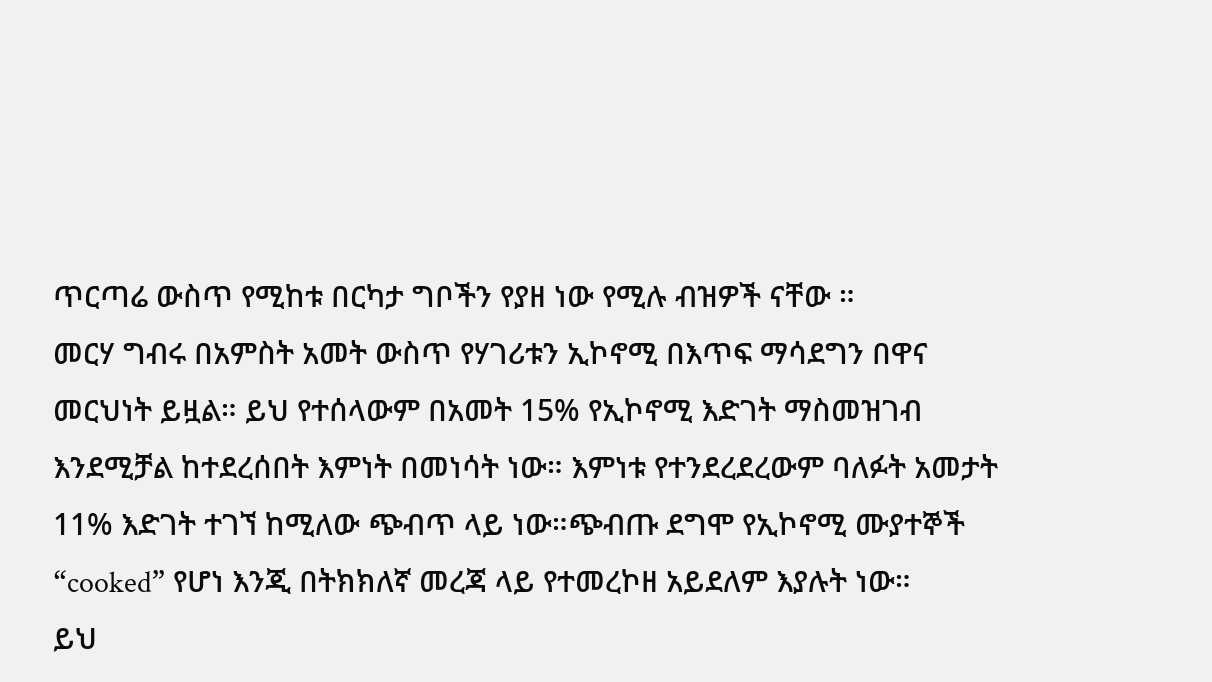ጥርጣሬ ውስጥ የሚከቱ በርካታ ግቦችን የያዘ ነው የሚሉ ብዝዎች ናቸው ።
መርሃ ግብሩ በአምስት አመት ውስጥ የሃገሪቱን ኢኮኖሚ በእጥፍ ማሳደግን በዋና መርህነት ይዟል። ይህ የተሰላውም በአመት 15% የኢኮኖሚ እድገት ማስመዝገብ እንደሚቻል ከተደረሰበት እምነት በመነሳት ነው። እምነቱ የተንደረደረውም ባለፉት አመታት 11% እድገት ተገኘ ከሚለው ጭብጥ ላይ ነው።ጭብጡ ደግሞ የኢኮኖሚ ሙያተኞች “cooked” የሆነ እንጂ በትክክለኛ መረጃ ላይ የተመረኮዘ አይደለም እያሉት ነው።
ይህ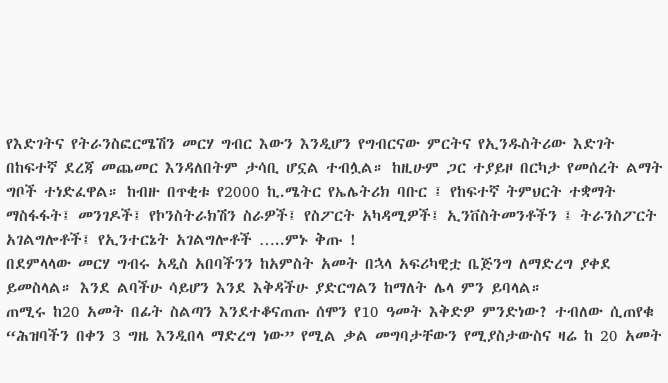የእድገትና የትራንስፎርሜሽን መርሃ ግብር እውን እንዲሆን የግብርናው ምርትና የኢንዱስትሪው እድገት በከፍተኛ ደረጃ መጨመር እንዳለበትም ታሳቢ ሆኗል ተብሏል። ከዚሁም ጋር ተያይዞ በርካታ የመሰረት ልማት ግቦች ተነድፈዋል። ከብዙ በጥቂቱ የ2000 ኪ.ሜትር የኤሌትሪክ ባቡር ፤ የከፍተኛ ትምህርት ተቋማት ማስፋፋት፤ መንገዶች፤ የኮንስትራክሽን ስራዎች፤ የስፖርት አካዳሚዎች፤ ኢንቨስትመንቶችን ፤ ትራንስፖርት አገልግሎቶች፤ የኢንተርኔት አገልግሎቶች …..ምኑ ቅጡ !
በደምላላው መርሃ ግብሩ አዲስ አበባችንን ከአምስት አመት በኋላ አፍሪካዊቷ ቤጅንግ ለማድረግ ያቀደ ይመስላል። እንደ ልባችሁ ሳይሆን እንደ እቅዳችሁ ያድርግልን ከማለት ሌላ ምን ይባላል።
ጠሚሩ ከ20 አመት በፊት ስልጣን እንደተቆናጠጡ ሰሞን የ10 ዓመት እቅድዎ ምንድነው? ተብለው ሲጠየቁ “ሕዝባችን በቀን 3 ግዜ እንዲበላ ማድረግ ነው” የሚል ቃል መግባታቸውን የሚያስታውስና ዛሬ ከ 20 አመት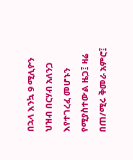በኋላ እንኳ 9 ሚሊዮን ህዝብ በርሃብ አለንጋ እየተገረፈ መሆኑን የሚያስተውል ዜጋ፤ ዛሬ በጠ/ሚሩ ቅመራ አምሮ፤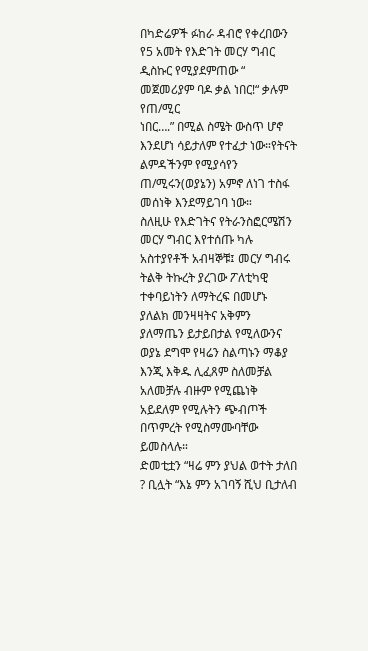በካድሬዎች ፉከራ ዳብሮ የቀረበውን የ5 አመት የእድገት መርሃ ግብር ዲስኩር የሚያደምጠው “ መጀመሪያም ባዶ ቃል ነበር!“ ቃሉም የጠ/ሚር
ነበር….” በሚል ስሜት ውስጥ ሆኖ እንደሆነ ሳይታለም የተፈታ ነው።የትናት ልምዳችንም የሚያሳየን ጠ/ሚሩን(ወያኔን) አምኖ ለነገ ተስፋ መሰነቅ እንደማይገባ ነው።
ስለዚሁ የእድገትና የትራንስፎርሜሽን መርሃ ግብር እየተሰጡ ካሉ አስተያየቶች አብዛኞቹ፤ መርሃ ግብሩ ትልቅ ትኩረት ያረገው ፖለቲካዊ ተቀባይነትን ለማትረፍ በመሆኑ ያለልክ መንዛዛትና አቅምን ያለማጤን ይታይበታል የሚለውንና ወያኔ ደግሞ የዛሬን ስልጣኑን ማቆያ እንጂ እቅዱ ሊፈጸም ስለመቻል አለመቻሉ ብዙም የሚጨነቅ አይደለም የሚሉትን ጭብጦች በጥምረት የሚስማሙባቸው ይመስላሉ።
ድመቲቷን “ዛሬ ምን ያህል ወተት ታለበ ? ቢሏት “እኔ ምን አገባኝ ሺህ ቢታለብ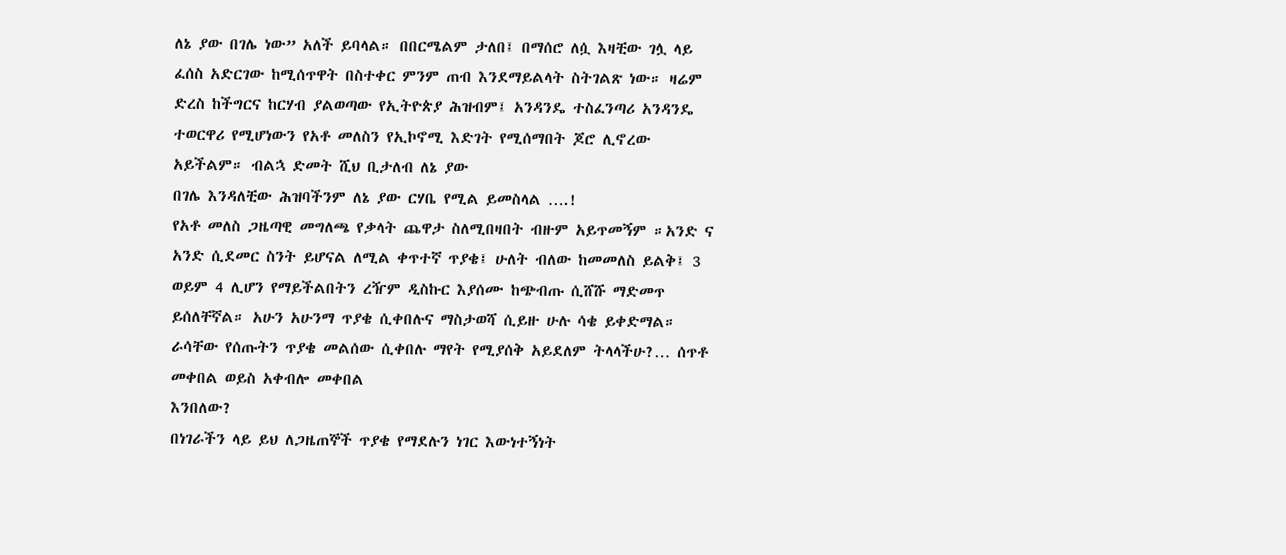ለኔ ያው በገሌ ነው” አለች ይባላል። በበርሜልም ታለበ፤ በማሰሮ ለሷ እዛቺው ገሏ ላይ ፈሰስ አድርገው ከሚሰጥዋት በስተቀር ምንም ጠብ እንደማይልላት ስትገልጽ ነው። ዛሬም ድረስ ከችግርና ከርሃብ ያልወጣው የኢትዮጵያ ሕዝብም፤ አንዳንዴ ተስፈንጣሪ አንዳንዴ ተወርዋሪ የሚሆነውን የአቶ መለስን የኢኮኖሚ እድገት የሚሰማበት ጆሮ ሊኖረው አይችልም። ብልኋ ድመት ሺህ ቢታለብ ለኔ ያው
በገሌ እንዳለቺው ሕዝባችንም ለኔ ያው ርሃቤ የሚል ይመስላል ….!
የአቶ መለስ ጋዜጣዊ መግለጫ የቃላት ጨዋታ ስለሚበዛበት ብዙም አይጥመኝም ።አንድ ና አንድ ሲደመር ስንት ይሆናል ለሚል ቀጥተኛ ጥያቄ፤ ሁለት ብለው ከመመለስ ይልቅ፤ 3 ወይም 4 ሊሆን የማይችልበትን ረዥም ዲስኩር እያሰሙ ከጭብጡ ሲሸሹ ማድመጥ ይሰለቸኛል። አሁን አሁንማ ጥያቄ ሲቀበሉና ማስታወሻ ሲይዙ ሁሉ ሳቄ ይቀድማል። ራሳቸው የሰጡትን ጥያቄ መልሰው ሲቀበሉ ማየት የሚያሰቅ አይደለም ትላላችሁ?… ሰጥቶ መቀበል ወይስ አቀብሎ መቀበል
እንበለው?
በነገራችን ላይ ይህ ለጋዜጠኞች ጥያቄ የማደሉን ነገር እውነተኝነት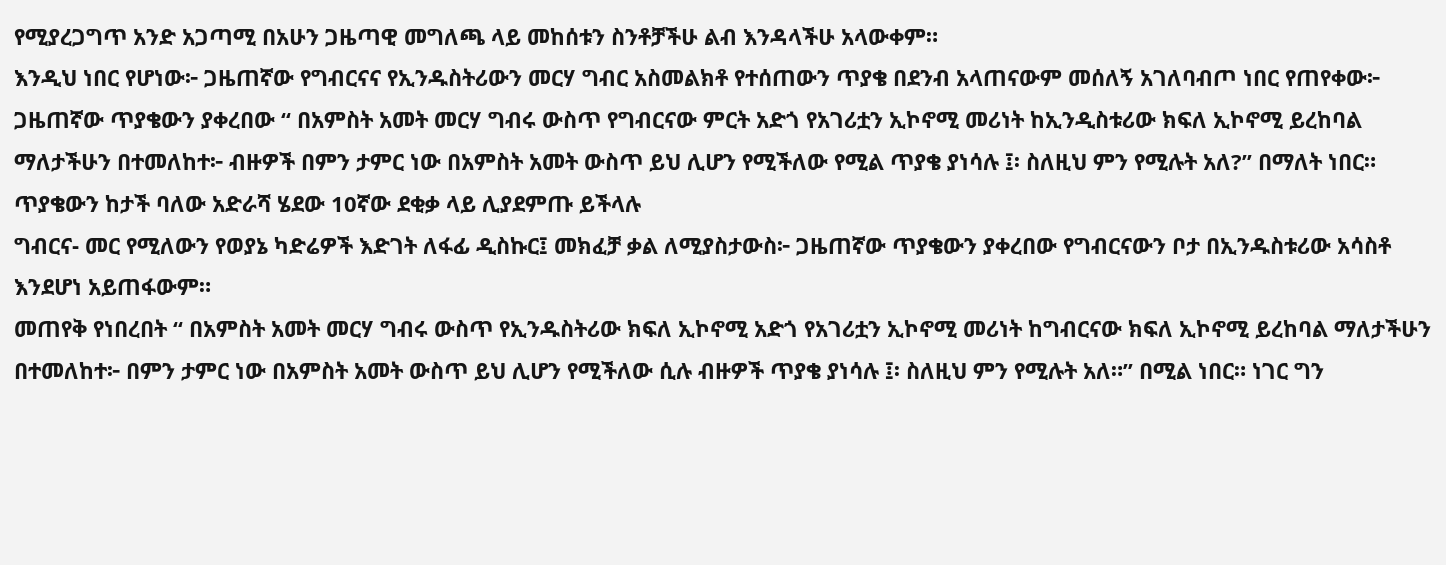የሚያረጋግጥ አንድ አጋጣሚ በአሁን ጋዜጣዊ መግለጫ ላይ መከሰቱን ስንቶቻችሁ ልብ እንዳላችሁ አላውቀም።
እንዲህ ነበር የሆነው፦ ጋዜጠኛው የግብርናና የኢንዱስትሪውን መርሃ ግብር አስመልክቶ የተሰጠውን ጥያቄ በደንብ አላጠናውም መሰለኝ አገለባብጦ ነበር የጠየቀው፦
ጋዜጠኛው ጥያቄውን ያቀረበው “ በአምስት አመት መርሃ ግብሩ ውስጥ የግብርናው ምርት አድጎ የአገሪቷን ኢኮኖሚ መሪነት ከኢንዲስቱሪው ክፍለ ኢኮኖሚ ይረከባል ማለታችሁን በተመለከተ፦ ብዙዎች በምን ታምር ነው በአምስት አመት ውስጥ ይህ ሊሆን የሚችለው የሚል ጥያቄ ያነሳሉ ፤፡ ስለዚህ ምን የሚሉት አለ?” በማለት ነበር።
ጥያቄውን ከታች ባለው አድራሻ ሄደው 10ኛው ደቂቃ ላይ ሊያደምጡ ይችላሉ
ግብርና- መር የሚለውን የወያኔ ካድሬዎች እድገት ለፋፊ ዲስኩር፤ መክፈቻ ቃል ለሚያስታውስ፦ ጋዜጠኛው ጥያቄውን ያቀረበው የግብርናውን ቦታ በኢንዱስቱሪው አሳስቶ እንደሆነ አይጠፋውም።
መጠየቅ የነበረበት “ በአምስት አመት መርሃ ግብሩ ውስጥ የኢንዱስትሪው ክፍለ ኢኮኖሚ አድጎ የአገሪቷን ኢኮኖሚ መሪነት ከግብርናው ክፍለ ኢኮኖሚ ይረከባል ማለታችሁን በተመለከተ፦ በምን ታምር ነው በአምስት አመት ውስጥ ይህ ሊሆን የሚችለው ሲሉ ብዙዎች ጥያቄ ያነሳሉ ፤፡ ስለዚህ ምን የሚሉት አለ።” በሚል ነበር። ነገር ግን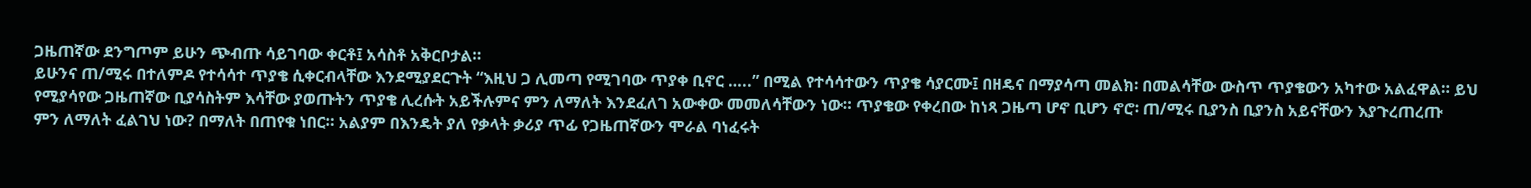ጋዜጠኛው ደንግጦም ይሁን ጭብጡ ሳይገባው ቀርቶ፤ አሳስቶ አቅርቦታል።
ይሁንና ጠ/ሚሩ በተለምዶ የተሳሳተ ጥያቄ ሲቀርብላቸው እንደሚያደርጉት “እዚህ ጋ ሊመጣ የሚገባው ጥያቀ ቢኖር …..” በሚል የተሳሳተውን ጥያቄ ሳያርሙ፤ በዘዴና በማያሳጣ መልክ፡ በመልሳቸው ውስጥ ጥያቄውን አካተው አልፈዋል። ይህ የሚያሳየው ጋዜጠኛው ቢያሳስትም እሳቸው ያወጡትን ጥያቄ ሊረሱት አይችሉምና ምን ለማለት እንደፈለገ አውቀው መመለሳቸውን ነው። ጥያቄው የቀረበው ከነጻ ጋዜጣ ሆኖ ቢሆን ኖሮ፡ ጠ/ሚሩ ቢያንስ ቢያንስ አይናቸውን እያጉረጠረጡ
ምን ለማለት ፈልገህ ነው? በማለት በጠየቁ ነበር። አልያም በእንዴት ያለ የቃላት ቃሪያ ጥፊ የጋዜጠኛውን ሞራል ባነፈሩት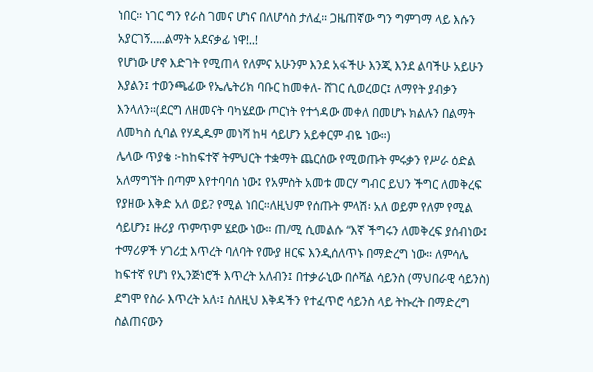ነበር። ነገር ግን የራስ ገመና ሆነና በለሆሳስ ታለፈ። ጋዜጠኛው ግን ግምገማ ላይ እሱን አያርገኝ…..ልማት አደናቃፊ ነዋ!..!
የሆነው ሆኖ እድገት የሚጠላ የለምና አሁንም እንደ አፋችሁ እንጂ እንደ ልባችሁ አይሁን እያልን፤ ተወንጫፊው የኤሌትሪክ ባቡር ከመቀለ- ሸገር ሲወረወር፤ ለማየት ያብቃን እንላለን።(ደርግ ለዘመናት ባካሄደው ጦርነት የተጎዳው መቀለ በመሆኑ ክልሉን በልማት ለመካስ ሲባል የሃዲዱም መነሻ ከዛ ሳይሆን አይቀርም ብዬ ነው።)
ሌላው ጥያቄ ፦ከከፍተኛ ትምህርት ተቋማት ጨርሰው የሚወጡት ምሩቃን የሥራ ዕድል አለማግኘት በጣም እየተባባሰ ነው፤ የአምስት አመቱ መርሃ ግብር ይህን ችግር ለመቅረፍ የያዘው እቅድ አለ ወይ? የሚል ነበር።ለዚህም የሰጡት ምላሽ፡ አለ ወይም የለም የሚል ሳይሆን፤ ዙሪያ ጥምጥም ሄደው ነው። ጠ/ሚ ሲመልሱ “እኛ ችግሩን ለመቅረፍ ያሰብነው፤ ተማሪዎች ሃገሪቷ እጥረት ባለባት የሙያ ዘርፍ እንዲሰለጥኑ በማድረግ ነው። ለምሳሌ ከፍተኛ የሆነ የኢንጅነሮች እጥረት አለብን፤ በተቃራኒው በሶሻል ሳይንስ (ማህበራዊ ሳይንስ) ደግሞ የስራ እጥረት አለ፡፤ ስለዚህ እቅዳችን የተፈጥሮ ሳይንስ ላይ ትኩረት በማድረግ ስልጠናውን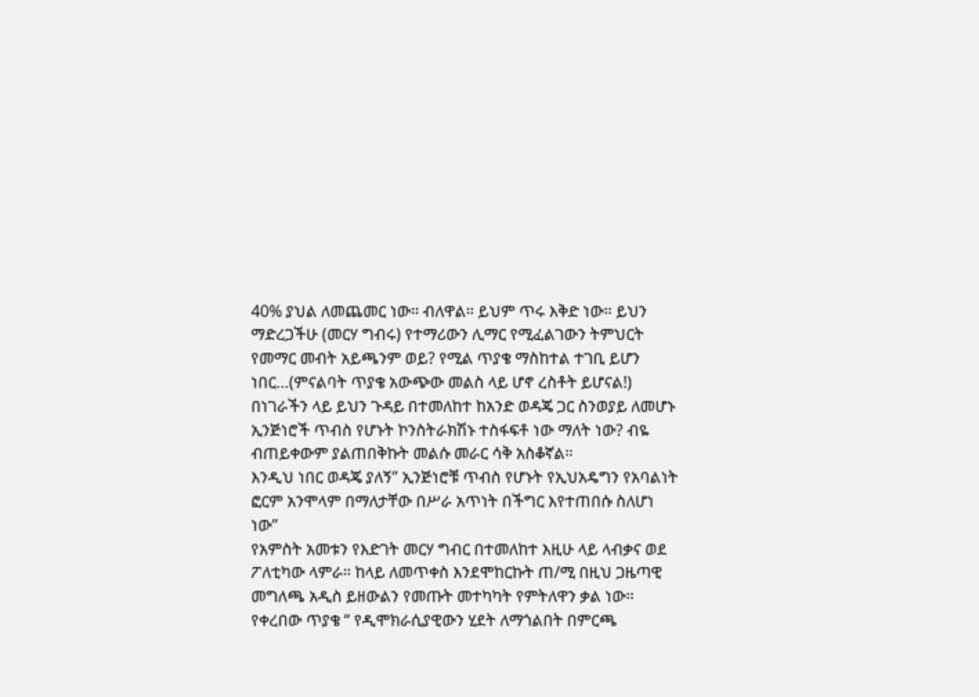40% ያህል ለመጨመር ነው። ብለዋል። ይህም ጥሩ እቅድ ነው። ይህን ማድረጋችሁ (መርሃ ግብሩ) የተማሪውን ሊማር የሚፈልገውን ትምህርት የመማር መብት አይጫንም ወይ? የሚል ጥያቄ ማስከተል ተገቢ ይሆን ነበር…(ምናልባት ጥያቄ አውጭው መልስ ላይ ሆኖ ረስቶት ይሆናል!)
በነገራችን ላይ ይህን ጉዳይ በተመለከተ ከአንድ ወዳጄ ጋር ስንወያይ ለመሆኑ ኢንጅነሮች ጥብስ የሆኑት ኮንስትራክሽኑ ተስፋፍቶ ነው ማለት ነው? ብዬ ብጠይቀውም ያልጠበቅኩት መልሱ መራር ሳቅ አስቆኛል።
እንዲህ ነበር ወዳጄ ያለኝ” ኢንጅነሮቹ ጥብስ የሆኑት የኢህአዴግን የአባልነት ፎርም አንሞላም በማለታቸው በሥራ አጥነት በችግር እየተጠበሱ ስለሆነ ነው”
የአምስት አመቱን የእድገት መርሃ ግብር በተመለከተ እዚሁ ላይ ላብቃና ወደ ፖለቲካው ላምራ። ከላይ ለመጥቀስ እንደሞከርኩት ጠ/ሚ በዚህ ጋዜጣዊ መግለጫ አዲስ ይዘውልን የመጡት መተካካት የምትለዋን ቃል ነው።
የቀረበው ጥያቄ “ የዲሞክራሲያዊውን ሂደት ለማጎልበት በምርጫ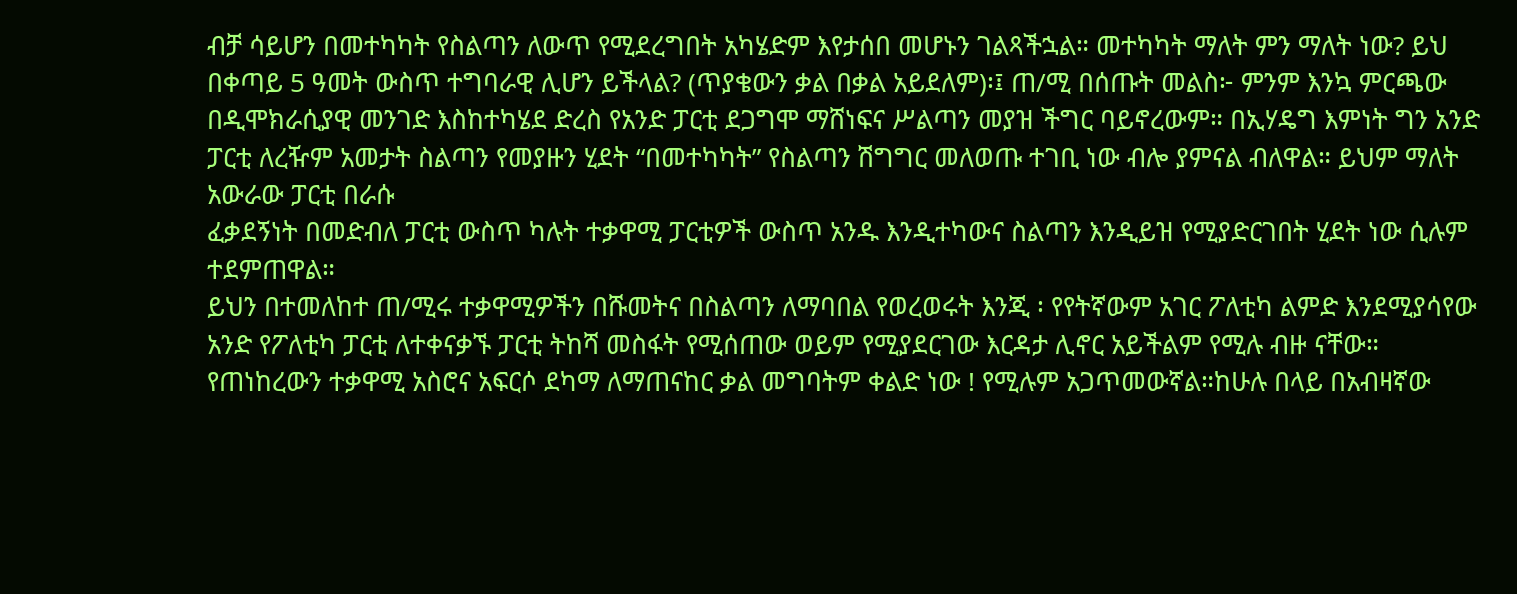ብቻ ሳይሆን በመተካካት የስልጣን ለውጥ የሚደረግበት አካሄድም እየታሰበ መሆኑን ገልጻችኋል። መተካካት ማለት ምን ማለት ነው? ይህ በቀጣይ 5 ዓመት ውስጥ ተግባራዊ ሊሆን ይችላል? (ጥያቄውን ቃል በቃል አይደለም)፡፤ ጠ/ሚ በሰጡት መልስ፦ ምንም እንኳ ምርጫው በዲሞክራሲያዊ መንገድ እስከተካሄደ ድረስ የአንድ ፓርቲ ደጋግሞ ማሸነፍና ሥልጣን መያዝ ችግር ባይኖረውም። በኢሃዴግ እምነት ግን አንድ ፓርቲ ለረዥም አመታት ስልጣን የመያዙን ሂደት “በመተካካት” የስልጣን ሽግግር መለወጡ ተገቢ ነው ብሎ ያምናል ብለዋል። ይህም ማለት አውራው ፓርቲ በራሱ
ፈቃደኝነት በመድብለ ፓርቲ ውስጥ ካሉት ተቃዋሚ ፓርቲዎች ውስጥ አንዱ እንዲተካውና ስልጣን እንዲይዝ የሚያድርገበት ሂደት ነው ሲሉም ተደምጠዋል።
ይህን በተመለከተ ጠ/ሚሩ ተቃዋሚዎችን በሹመትና በስልጣን ለማባበል የወረወሩት እንጂ ፡ የየትኛውም አገር ፖለቲካ ልምድ እንደሚያሳየው አንድ የፖለቲካ ፓርቲ ለተቀናቃኙ ፓርቲ ትከሻ መስፋት የሚሰጠው ወይም የሚያደርገው እርዳታ ሊኖር አይችልም የሚሉ ብዙ ናቸው። የጠነከረውን ተቃዋሚ አስሮና አፍርሶ ደካማ ለማጠናከር ቃል መግባትም ቀልድ ነው ! የሚሉም አጋጥመውኛል።ከሁሉ በላይ በአብዛኛው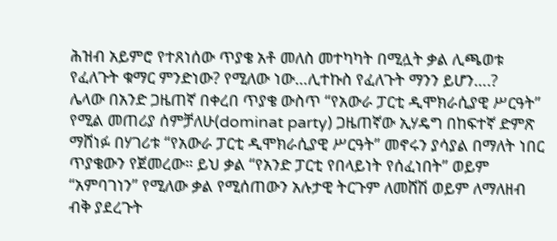ሕዝብ አይምሮ የተጸነሰው ጥያቄ አቶ መለስ መተካካት በሚሏት ቃል ሊጫወቱ የፈለጉት ቁማር ምንድነው? የሚለው ነው…ሊተኩስ የፈለጉት ማንን ይሆን….?
ሌላው በአንድ ጋዜጠኛ በቀረበ ጥያቄ ውስጥ “የአውራ ፓርቲ ዲሞክራሲያዊ ሥርዓት” የሚል መጠሪያ ሰምቻለሁ(dominat party) ጋዜጠኛው ኢሃዴግ በከፍተኛ ድምጽ ማሸነፉ በሃገሪቱ “የአውራ ፓርቲ ዲሞክራሲያዊ ሥርዓት” መኖሩን ያሳያል በማለት ነበር ጥያቄውን የጀመረው። ይህ ቃል “የአንድ ፓርቲ የበላይነት የሰፈነበት” ወይም “አምባገነን” የሚለው ቃል የሚሰጠውን አሉታዊ ትርጉም ለመሸሽ ወይም ለማለዘብ ብቅ ያደረጉት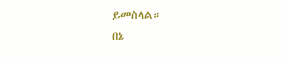ይመስላል።
በኔ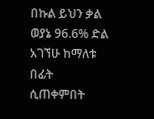በኩል ይህን ቃል ወያኔ 96.6% ድል አገኘሁ ከማለቱ በፊት ሲጠቀምበት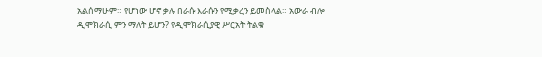አልሰማሁም። የሆነው ሆኖ ቃሉ በራሱ እራሱን የሚቃረን ይመስላል። አውራ ብሎ ዲሞክራሲ ምን ማለት ይሆን? የዲሞክራሲያዊ ሥርአት ትልቁ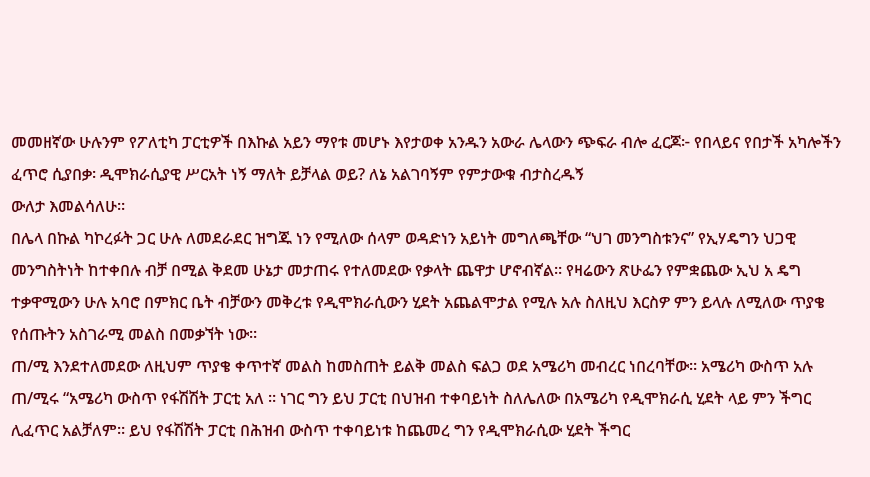መመዘኛው ሁሉንም የፖለቲካ ፓርቲዎች በእኩል አይን ማየቱ መሆኑ እየታወቀ አንዱን አውራ ሌላውን ጭፍራ ብሎ ፈርጆ፦ የበላይና የበታች አካሎችን ፈጥሮ ሲያበቃ፡ ዲሞክራሲያዊ ሥርአት ነኝ ማለት ይቻላል ወይ? ለኔ አልገባኝም የምታውቁ ብታስረዱኝ
ውለታ እመልሳለሁ።
በሌላ በኩል ካኮረፉት ጋር ሁሉ ለመደራደር ዝግጁ ነን የሚለው ሰላም ወዳድነን አይነት መግለጫቸው “ህገ መንግስቱንና” የኢሃዴግን ህጋዊ መንግስትነት ከተቀበሉ ብቻ በሚል ቅደመ ሁኔታ መታጠሩ የተለመደው የቃላት ጨዋታ ሆኖብኛል። የዛሬውን ጽሁፌን የምቋጨው ኢህ አ ዴግ ተቃዋሚውን ሁሉ አባሮ በምክር ቤት ብቻውን መቅረቱ የዲሞክራሲውን ሂደት አጨልሞታል የሚሉ አሉ ስለዚህ እርስዎ ምን ይላሉ ለሚለው ጥያቄ የሰጡትን አስገራሚ መልስ በመቃኘት ነው።
ጠ/ሚ እንደተለመደው ለዚህም ጥያቄ ቀጥተኛ መልስ ከመስጠት ይልቅ መልስ ፍልጋ ወደ አሜሪካ መብረር ነበረባቸው። አሜሪካ ውስጥ አሉ ጠ/ሚሩ “አሜሪካ ውስጥ የፋሽሽት ፓርቲ አለ ። ነገር ግን ይህ ፓርቲ በህዝብ ተቀባይነት ስለሌለው በአሜሪካ የዲሞክራሲ ሂደት ላይ ምን ችግር ሊፈጥር አልቻለም። ይህ የፋሽሽት ፓርቲ በሕዝብ ውስጥ ተቀባይነቱ ከጨመረ ግን የዲሞክራሲው ሂደት ችግር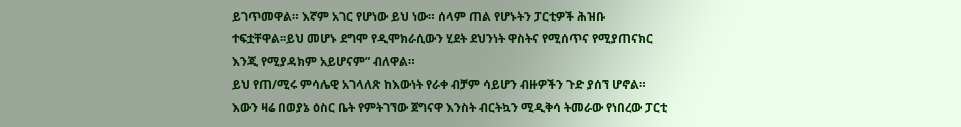ይገጥመዋል። እኛም አገር የሆነው ይህ ነው። ሰላም ጠል የሆኑትን ፓርቲዎች ሕዝቡ
ተፍቷቸዋል፡፡ይህ መሆኑ ደግሞ የዲሞክራሲውን ሂደት ደህንነት ዋስትና የሚሰጥና የሚያጠናክር እንጂ የሚያዳክም አይሆናም” ብለዋል።
ይህ የጠ/ሚሩ ምሳሌዊ አገላለጽ ከእውነት የራቀ ብቻም ሳይሆን ብዙዎችን ጉድ ያሰኘ ሆኖል። እውን ዛሬ በወያኔ ዕስር ቤት የምትገኘው ጀግናዋ እንስት ብርትኳን ሚዲቅሳ ትመራው የነበረው ፓርቲ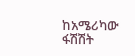ከአሜሪካው ፋሽሽት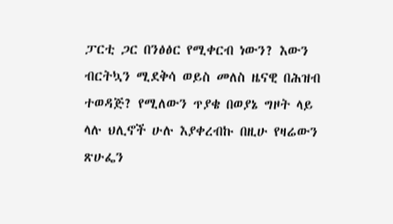ፓርቲ ጋር በንፅፅር የሚቀርብ ነውን? እውን ብርትኳን ሚደቅሳ ወይስ መለስ ዜናዊ በሕዝብ ተወዳጅ? የሚለውን ጥያቄ በወያኔ ግዞት ላይ ላሉ ህሊኖች ሁሉ እያቀረብኩ በዚሁ የዛሬውን ጽሁፌን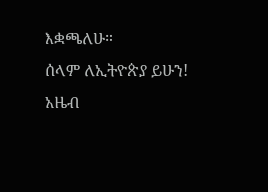እቋጫለሁ።
ሰላም ለኢትዮጵያ ይሁን!
አዜብ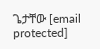ጌታቸው [email protected]